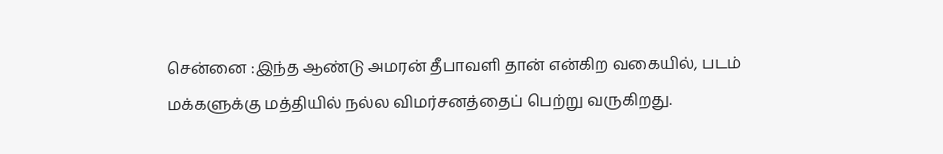சென்னை :இந்த ஆண்டு அமரன் தீபாவளி தான் என்கிற வகையில், படம் மக்களுக்கு மத்தியில் நல்ல விமர்சனத்தைப் பெற்று வருகிறது.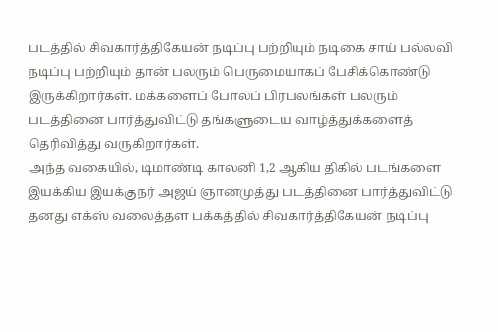படத்தில் சிவகார்த்திகேயன் நடிப்பு பற்றியும் நடிகை சாய் பல்லவி நடிப்பு பற்றியும் தான் பலரும் பெருமையாகப் பேசிக்கொண்டு இருக்கிறார்கள். மக்களைப் போலப் பிரபலங்கள் பலரும் படத்தினை பார்த்துவிட்டு தங்களுடைய வாழ்த்துக்களைத் தெரிவித்து வருகிறார்கள்.
அந்த வகையில், டிமாண்டி காலனி 1,2 ஆகிய திகில் படங்களை இயக்கிய இயக்குநர் அஜய் ஞானமுத்து படத்தினை பார்த்துவிட்டு தனது எக்ஸ் வலைத்தள பக்கத்தில் சிவகார்த்திகேயன் நடிப்பு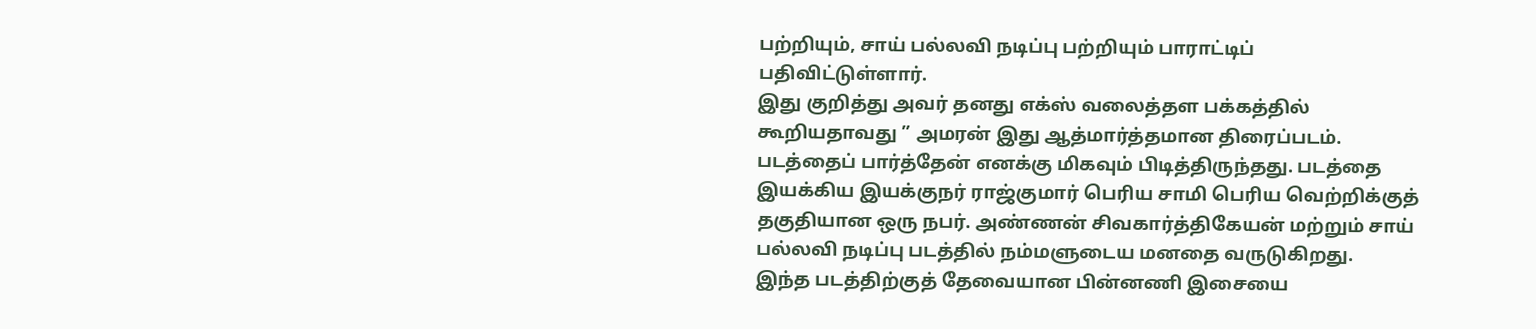பற்றியும், சாய் பல்லவி நடிப்பு பற்றியும் பாராட்டிப் பதிவிட்டுள்ளார்.
இது குறித்து அவர் தனது எக்ஸ் வலைத்தள பக்கத்தில் கூறியதாவது ” அமரன் இது ஆத்மார்த்தமான திரைப்படம். படத்தைப் பார்த்தேன் எனக்கு மிகவும் பிடித்திருந்தது. படத்தை இயக்கிய இயக்குநர் ராஜ்குமார் பெரிய சாமி பெரிய வெற்றிக்குத் தகுதியான ஒரு நபர். அண்ணன் சிவகார்த்திகேயன் மற்றும் சாய் பல்லவி நடிப்பு படத்தில் நம்மளுடைய மனதை வருடுகிறது.
இந்த படத்திற்குத் தேவையான பின்னணி இசையை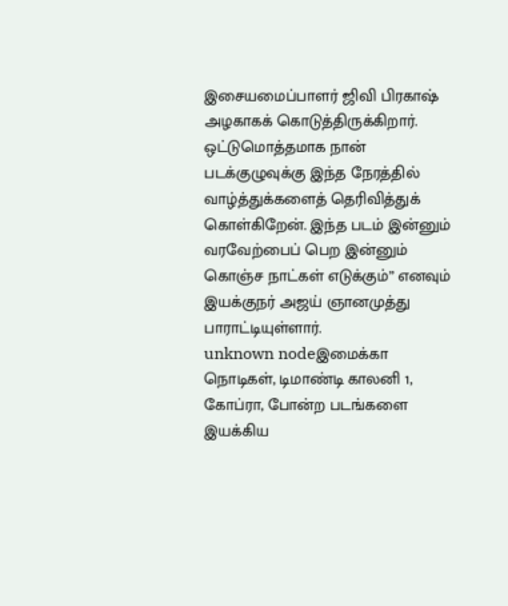இசையமைப்பாளர் ஜிவி பிரகாஷ் அழகாகக் கொடுத்திருக்கிறார். ஒட்டுமொத்தமாக நான் படக்குழுவுக்கு இந்த நேரத்தில் வாழ்த்துக்களைத் தெரிவித்துக் கொள்கிறேன். இந்த படம் இன்னும் வரவேற்பைப் பெற இன்னும் கொஞ்ச நாட்கள் எடுக்கும்” எனவும் இயக்குநர் அஜய் ஞானமுத்து பாராட்டியுள்ளார்.
unknown nodeஇமைக்கா நொடிகள், டிமாண்டி காலனி 1, கோப்ரா, போன்ற படங்களை இயக்கிய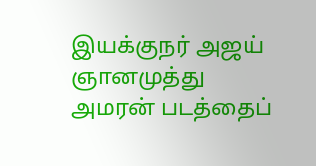இயக்குநர் அஜய் ஞானமுத்து அமரன் படத்தைப்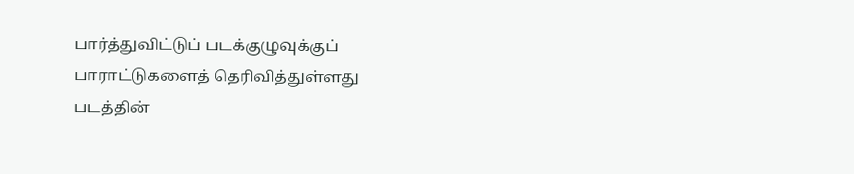பார்த்துவிட்டுப் படக்குழுவுக்குப் பாராட்டுகளைத் தெரிவித்துள்ளது படத்தின்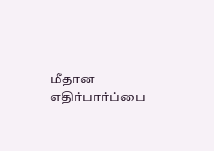மீதான எதிர்பார்ப்பை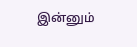இன்னும்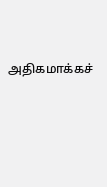அதிகமாக்கச்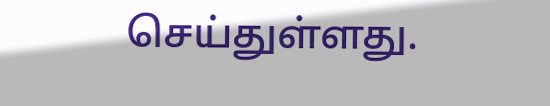செய்துள்ளது.